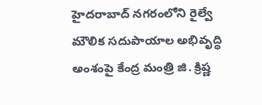హైదరాబాద్ నగరంలోని రైల్వే మౌలిక సదుపాయాల అభివృద్ధి అంశంపై కేంద్ర మంత్రి జి. క్రిష్ణ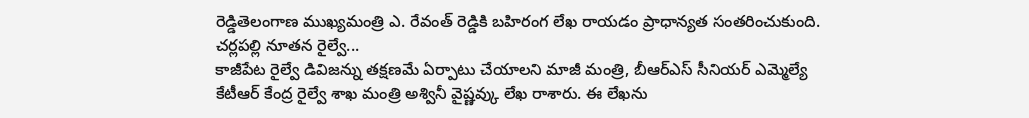రెడ్డితెలంగాణ ముఖ్యమంత్రి ఎ. రేవంత్ రెడ్డికి బహిరంగ లేఖ రాయడం ప్రాధాన్యత సంతరించుకుంది. చర్లపల్లి నూతన రైల్వే...
కాజీపేట రైల్వే డివిజన్ను తక్షణమే ఏర్పాటు చేయాలని మాజీ మంత్రి, బీఆర్ఎస్ సీనియర్ ఎమ్మెల్యే కేటీఆర్ కేంద్ర రైల్వే శాఖ మంత్రి అశ్వినీ వైష్ణవ్కు లేఖ రాశారు. ఈ లేఖను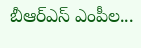బీఆర్ఎస్ ఎంపీల...